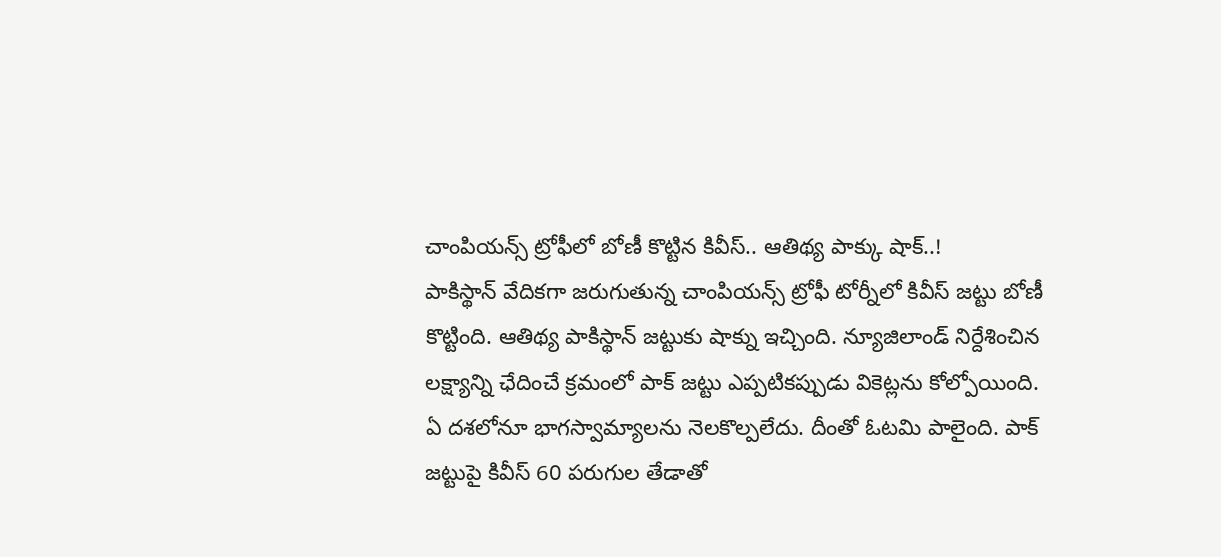చాంపియన్స్ ట్రోఫీలో బోణీ కొట్టిన కివీస్.. ఆతిథ్య పాక్కు షాక్..!
పాకిస్థాన్ వేదికగా జరుగుతున్న చాంపియన్స్ ట్రోఫీ టోర్నీలో కివీస్ జట్టు బోణీ కొట్టింది. ఆతిథ్య పాకిస్థాన్ జట్టుకు షాక్ను ఇచ్చింది. న్యూజిలాండ్ నిర్దేశించిన లక్ష్యాన్ని ఛేదించే క్రమంలో పాక్ జట్టు ఎప్పటికప్పుడు వికెట్లను కోల్పోయింది. ఏ దశలోనూ భాగస్వామ్యాలను నెలకొల్పలేదు. దీంతో ఓటమి పాలైంది. పాక్ జట్టుపై కివీస్ 60 పరుగుల తేడాతో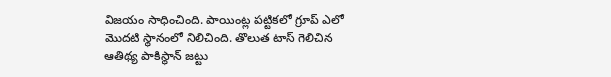విజయం సాధించింది. పాయింట్ల పట్టికలో గ్రూప్ ఎలో మొదటి స్థానంలో నిలిచింది. తొలుత టాస్ గెలిచిన ఆతిథ్య పాకిస్థాన్ జట్టు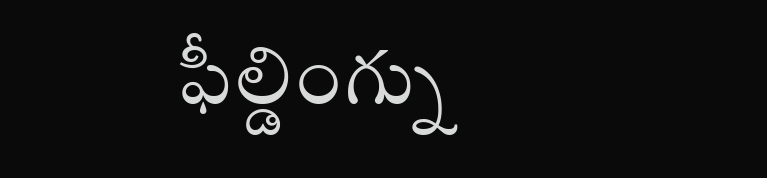ఫీల్డింగ్ను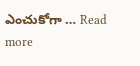ఎంచుకోగా … Read more